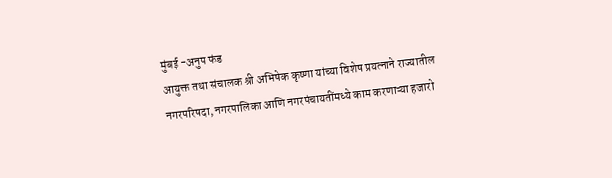मुंबई -अनुप फंड
आयुक्त तथा संचालक श्री अभिषेक कृष्णा यांच्या विशेष प्रयत्नाने राज्यातील नगरपरिषदा, नगरपालिका आणि नगरपंचायतींमध्ये काम करणाऱ्या हजारो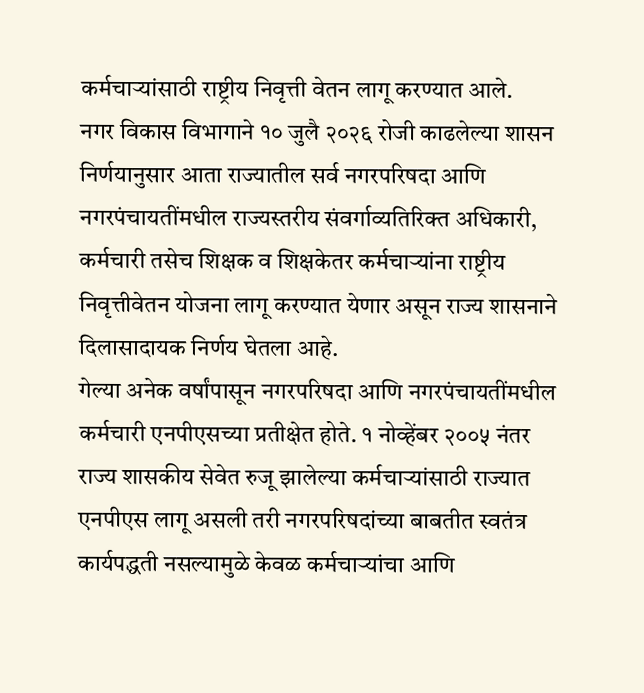कर्मचाऱ्यांसाठी राष्ट्रीय निवृत्ती वेतन लागू करण्यात आले.
नगर विकास विभागाने १० जुलै २०२६ रोजी काढलेल्या शासन निर्णयानुसार आता राज्यातील सर्व नगरपरिषदा आणि नगरपंचायतींमधील राज्यस्तरीय संवर्गाव्यतिरिक्त अधिकारी, कर्मचारी तसेच शिक्षक व शिक्षकेतर कर्मचाऱ्यांना राष्ट्रीय निवृत्तीवेतन योजना लागू करण्यात येणार असून राज्य शासनाने दिलासादायक निर्णय घेतला आहे.
गेल्या अनेक वर्षांपासून नगरपरिषदा आणि नगरपंचायतींमधील कर्मचारी एनपीएसच्या प्रतीक्षेत होते. १ नोव्हेंबर २००५ नंतर राज्य शासकीय सेवेत रुजू झालेल्या कर्मचाऱ्यांसाठी राज्यात एनपीएस लागू असली तरी नगरपरिषदांच्या बाबतीत स्वतंत्र कार्यपद्धती नसल्यामुळे केवळ कर्मचाऱ्यांचा आणि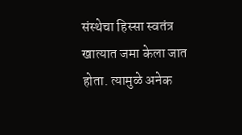संस्थेचा हिस्सा स्वतंत्र खात्यात जमा केला जात होता. त्यामुळे अनेक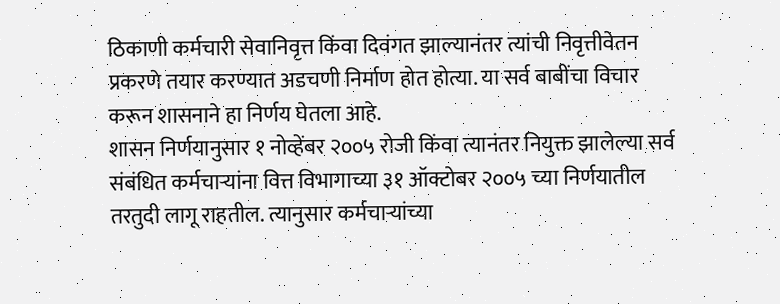ठिकाणी कर्मचारी सेवानिवृत्त किंवा दिवंगत झाल्यानंतर त्यांची निवृत्तीवेतन प्रकरणे तयार करण्यात अडचणी निर्माण होत होत्या. या सर्व बाबींचा विचार करून शासनाने हा निर्णय घेतला आहे.
शासन निर्णयानुसार १ नोव्हेंबर २००५ रोजी किंवा त्यानंतर नियुक्त झालेल्या सर्व संबंधित कर्मचाऱ्यांना वित्त विभागाच्या ३१ ऑक्टोबर २००५ च्या निर्णयातील तरतुदी लागू राहतील. त्यानुसार कर्मचाऱ्यांच्या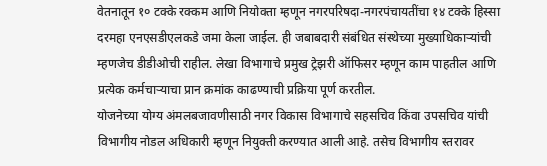वेतनातून १० टक्के रक्कम आणि नियोक्ता म्हणून नगरपरिषदा-नगरपंचायतींचा १४ टक्के हिस्सा दरमहा एनएसडीएलकडे जमा केला जाईल. ही जबाबदारी संबंधित संस्थेच्या मुख्याधिकाऱ्यांची म्हणजेच डीडीओची राहील. लेखा विभागाचे प्रमुख ट्रेझरी ऑफिसर म्हणून काम पाहतील आणि प्रत्येक कर्मचाऱ्याचा प्रान क्रमांक काढण्याची प्रक्रिया पूर्ण करतील.
योजनेच्या योग्य अंमलबजावणीसाठी नगर विकास विभागाचे सहसचिव किंवा उपसचिव यांची विभागीय नोडल अधिकारी म्हणून नियुक्ती करण्यात आली आहे. तसेच विभागीय स्तरावर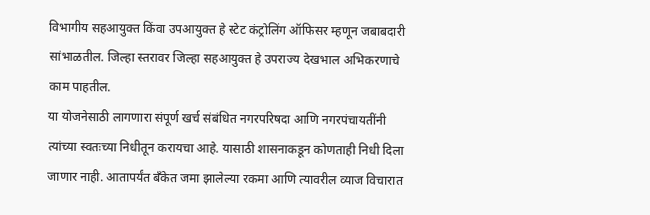विभागीय सहआयुक्त किंवा उपआयुक्त हे स्टेट कंट्रोलिंग ऑफिसर म्हणून जबाबदारी सांभाळतील. जिल्हा स्तरावर जिल्हा सहआयुक्त हे उपराज्य देखभाल अभिकरणाचे काम पाहतील.
या योजनेसाठी लागणारा संपूर्ण खर्च संबंधित नगरपरिषदा आणि नगरपंचायतींनी त्यांच्या स्वतःच्या निधीतून करायचा आहे. यासाठी शासनाकडून कोणताही निधी दिला जाणार नाही. आतापर्यंत बँकेत जमा झालेल्या रकमा आणि त्यावरील व्याज विचारात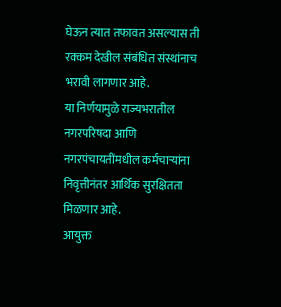घेऊन त्यात तफावत असल्यास ती रक्कम देखील संबंधित संस्थांनाच भरावी लागणार आहे.
या निर्णयामुळे राज्यभरातील नगरपरिषदा आणि नगरपंचायतींमधील कर्मचाऱ्यांना निवृत्तीनंतर आर्थिक सुरक्षितता मिळणार आहे.
आयुक्त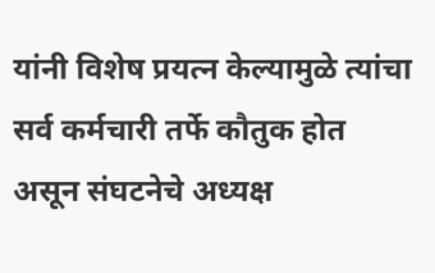यांनी विशेष प्रयत्न केल्यामुळे त्यांचा सर्व कर्मचारी तर्फे कौतुक होत असून संघटनेचे अध्यक्ष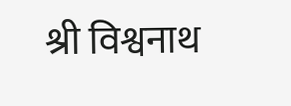श्री विश्वनाथ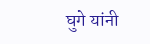घुगे यांनी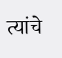त्यांचे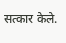सत्कार केले.